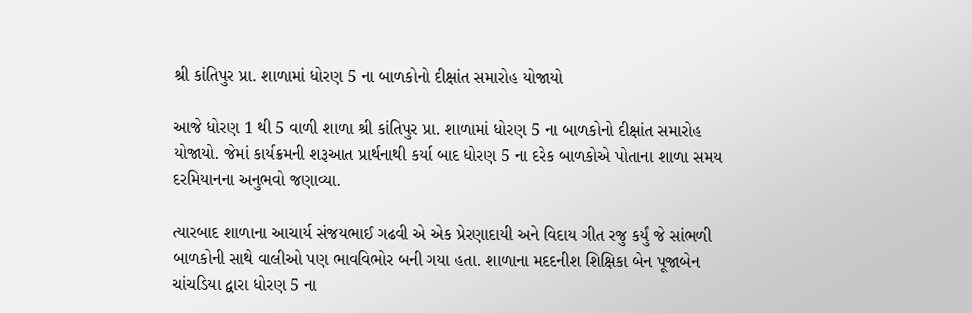શ્રી કાંતિપુર પ્રા. શાળામાં ધોરણ 5 ના બાળકોનો દીક્ષાંત સમારોહ યોજાયો

આજે ધોરણ 1 થી 5 વાળી શાળા શ્રી કાંતિપુર પ્રા. શાળામાં ધોરણ 5 ના બાળકોનો દીક્ષાંત સમારોહ યોજાયો. જેમાં કાર્યક્રમની શરૂઆત પ્રાર્થનાથી કર્યા બાદ ધોરણ 5 ના દરેક બાળકોએ પોતાના શાળા સમય દરમિયાનના અનુભવો જણાવ્યા.

ત્યારબાદ શાળાના આચાર્ય સંજયભાઈ ગઢવી એ એક પ્રેરણાદાયી અને વિદાય ગીત રજુ કર્યું જે સાંભળી બાળકોની સાથે વાલીઓ પણ ભાવવિભોર બની ગયા હતા. શાળાના મદદનીશ શિક્ષિકા બેન પૂજાબેન ચાંચડિયા દ્વારા ધોરણ 5 ના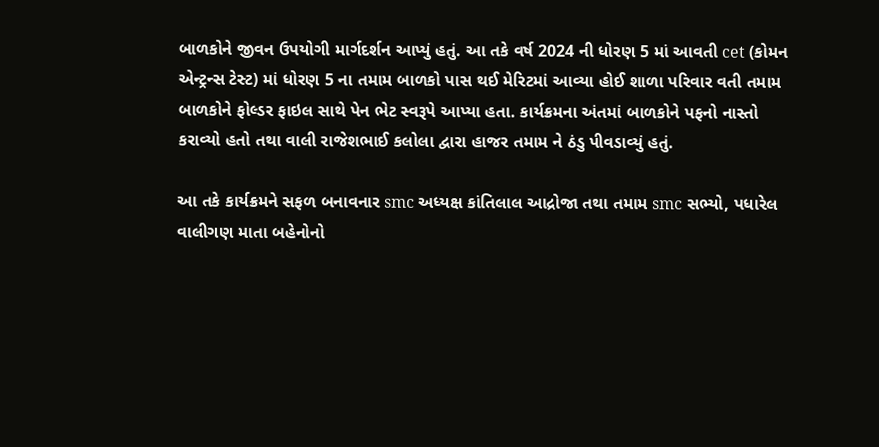બાળકોને જીવન ઉપયોગી માર્ગદર્શન આપ્યું હતું. આ તકે વર્ષ 2024 ની ધોરણ 5 માં આવતી cet (કોમન એન્ટ્રન્સ ટેસ્ટ) માં ધોરણ 5 ના તમામ બાળકો પાસ થઈ મેરિટમાં આવ્યા હોઈ શાળા પરિવાર વતી તમામ બાળકોને ફોલ્ડર ફાઇલ સાથે પેન ભેટ સ્વરૂપે આપ્યા હતા. કાર્યક્રમના અંતમાં બાળકોને પફનો નાસ્તો કરાવ્યો હતો તથા વાલી રાજેશભાઈ કલોલા દ્વારા હાજર તમામ ને ઠંડુ પીવડાવ્યું હતું.

આ તકે કાર્યક્રમને સફળ બનાવનાર smc અધ્યક્ષ કાંતિલાલ આદ્રોજા તથા તમામ smc સભ્યો, પધારેલ વાલીગણ માતા બહેનોનો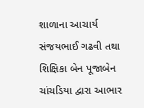શાળાના આચાર્ય સંજયભાઈ ગઢવી તથા શિક્ષિકા બેન પૂજાબેન ચાંચડિયા દ્વારા આભાર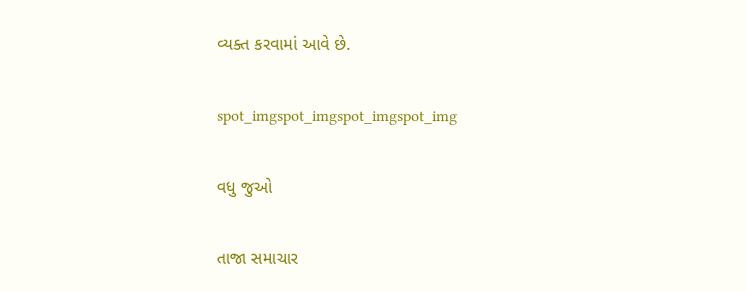વ્યક્ત કરવામાં આવે છે.

spot_imgspot_imgspot_imgspot_img

વધુ જુઓ

તાજા સમાચાર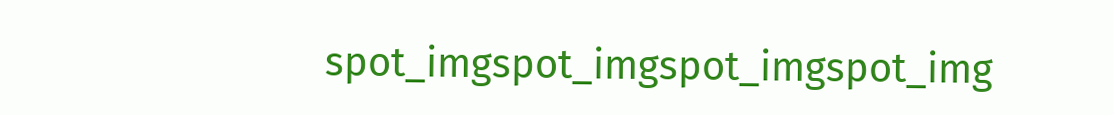spot_imgspot_imgspot_imgspot_img